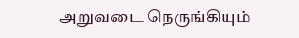அறுவடை நெருங்கியும்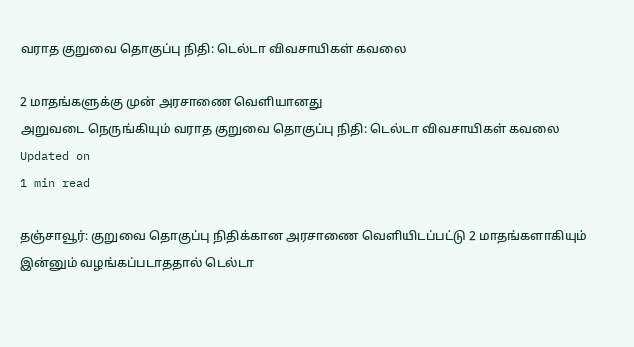வராத குறுவை தொகுப்பு நிதி: டெல்டா விவசாயிகள் கவலை

2 மாதங்களுக்கு முன் அரசாணை வெளியானது
அறுவடை நெருங்கியும் வராத குறுவை தொகுப்பு நிதி: டெல்டா விவசாயிகள் கவலை
Updated on
1 min read

தஞ்சாவூர்: குறுவை தொகுப்பு நிதிக்கான அரசாணை வெளியிடப்பட்டு 2 மாதங்களாகியும் இன்னும் வழங்கப்படாததால் டெல்டா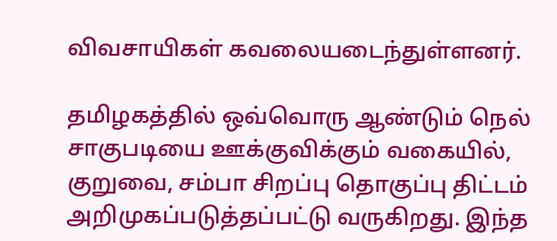விவசாயிகள் கவலையடைந்துள்ளனர்.

தமிழகத்தில் ஒவ்வொரு ஆண்டும் நெல் சாகுபடியை ஊக்குவிக்கும் வகையில், குறுவை, சம்பா சிறப்பு தொகுப்பு திட்டம் அறிமுகப்படுத்தப்பட்டு வருகிறது. இந்த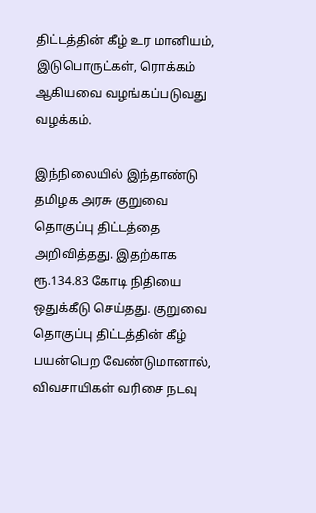திட்டத்தின் கீழ் உர மானியம், இடுபொருட்கள், ரொக்கம் ஆகியவை வழங்கப்படுவது வழக்கம்.

இந்நிலையில் இந்தாண்டு தமிழக அரசு குறுவை தொகுப்பு திட்டத்தை அறிவித்தது. இதற்காக ரூ.134.83 கோடி நிதியை ஒதுக்கீடு செய்தது. குறுவை தொகுப்பு திட்டத்தின் கீழ் பயன்பெற வேண்டுமானால், விவசாயிகள் வரிசை நடவு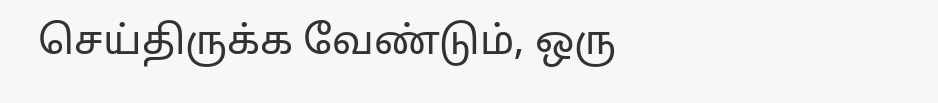செய்திருக்க வேண்டும், ஒரு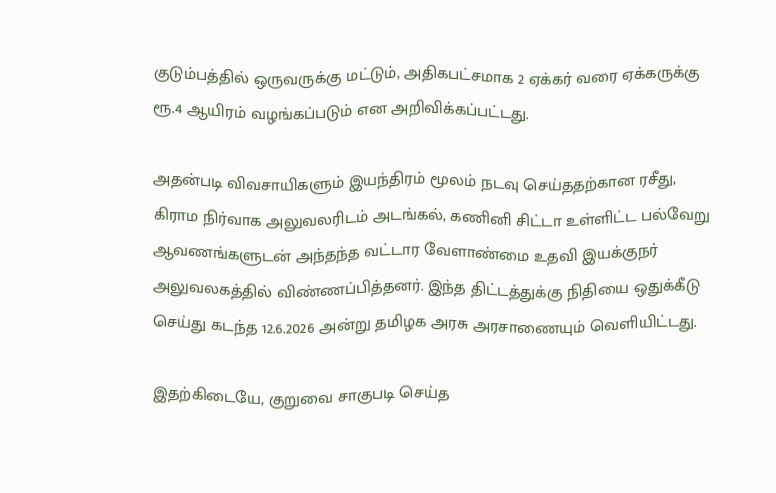குடும்பத்தில் ஒருவருக்கு மட்டும், அதிகபட்சமாக 2 ஏக்கர் வரை ஏக்கருக்கு ரூ.4 ஆயிரம் வழங்கப்படும் என அறிவிக்கப்பட்டது.

அதன்படி விவசாயிகளும் இயந்திரம் மூலம் நடவு செய்ததற்கான ரசீது, கிராம நிர்வாக அலுவலரிடம் அடங்கல், கணினி சிட்டா உள்ளிட்ட பல்வேறு ஆவணங்களுடன் அந்தந்த வட்டார வேளாண்மை உதவி இயக்குநர் அலுவலகத்தில் விண்ணப்பித்தனர். இந்த திட்டத்துக்கு நிதியை ஒதுக்கீடு செய்து கடந்த 12.6.2026 அன்று தமிழக அரசு அரசாணையும் வெளியிட்டது.

இதற்கிடையே, குறுவை சாகுபடி செய்த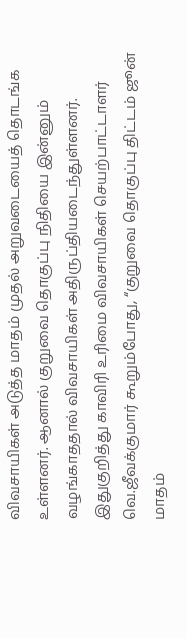விவசாயிகள் அடுத்த மாதம் முதல் அறுவடையைத் தொடங்க உள்ளனர். ஆனால் குறுவை தொகுப்பு நிதியை இன்னும் வழங்காததால் விவசாயிகள் அதிருப்தியடைந்துள்ளனர். இதுகுறித்து காவிரி உரிமை விவசாயிகள் செயற்பாட்டாளர் வெ.ஜீவக்குமார் கூறும்போது, “குறுவை தொகுப்பு திட்டம் ஜூன் மாதம்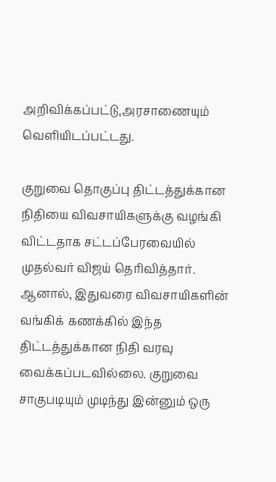அறிவிக்கப்பட்டு,அரசாணையும் வெளியிடப்பட்டது.

குறுவை தொகுப்பு திட்டத்துக்கான நிதியை விவசாயிகளுக்கு வழங்கி விட்டதாக சட்டப்பேரவையில் முதல்வர் விஜய் தெரிவித்தார். ஆனால், இதுவரை விவசாயிகளின் வங்கிக் கணக்கில் இந்த திட்டத்துக்கான நிதி வரவு வைக்கப்படவில்லை. குறுவை சாகுபடியும் முடிந்து இன்னும் ஒரு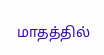மாதத்தில்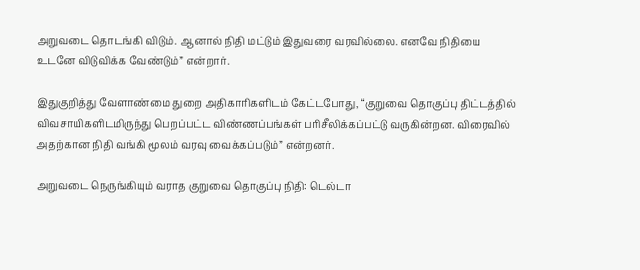அறுவடை தொடங்கி விடும். ஆனால் நிதி மட்டும் இதுவரை வரவில்லை. எனவே நிதியை உடனே விடுவிக்க வேண்டும்” என்றார்.

இதுகுறித்து வேளாண்மை துறை அதிகாரிகளிடம் கேட்டபோது, “குறுவை தொகுப்பு திட்டத்தில் விவசாயிகளிடமிருந்து பெறப்பட்ட விண்ணப்பங்கள் பரிசீலிக்கப்பட்டு வருகின்றன. விரைவில் அதற்கான நிதி வங்கி மூலம் வரவு வைக்கப்படும்” என்றனர்.

அறுவடை நெருங்கியும் வராத குறுவை தொகுப்பு நிதி: டெல்டா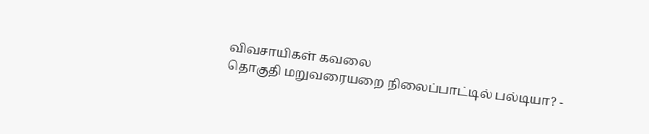விவசாயிகள் கவலை
தொகுதி மறுவரையறை நிலைப்பாட்டில் பல்டியா? -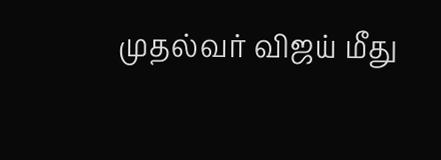முதல்வர் விஜய் மீது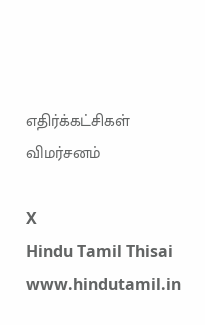எதிர்க்கட்சிகள் விமர்சனம்

X
Hindu Tamil Thisai
www.hindutamil.in